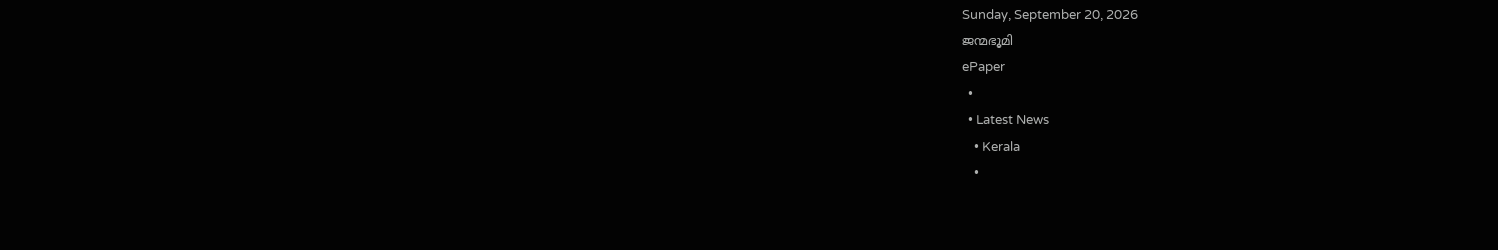Sunday, September 20, 2026
ജന്മഭൂമി
ePaper
  •
  • Latest News
    • Kerala
    •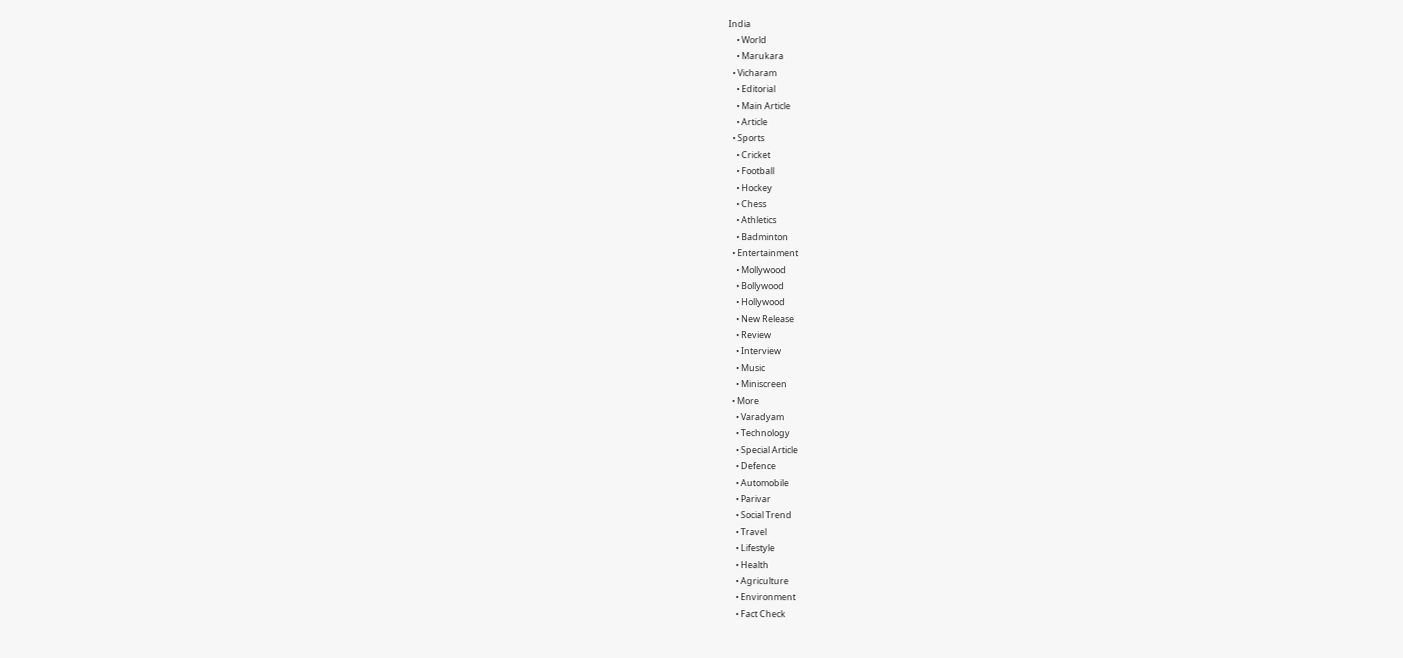India
    • World
    • Marukara
  • Vicharam
    • Editorial
    • Main Article
    • Article
  • Sports
    • Cricket
    • Football
    • Hockey
    • Chess
    • Athletics
    • Badminton
  • Entertainment
    • Mollywood
    • Bollywood
    • Hollywood
    • New Release
    • Review
    • Interview
    • Music
    • Miniscreen
  • More
    • Varadyam
    • Technology
    • Special Article
    • Defence
    • Automobile
    • Parivar
    • Social Trend
    • Travel
    • Lifestyle
    • Health
    • Agriculture
    • Environment
    • Fact Check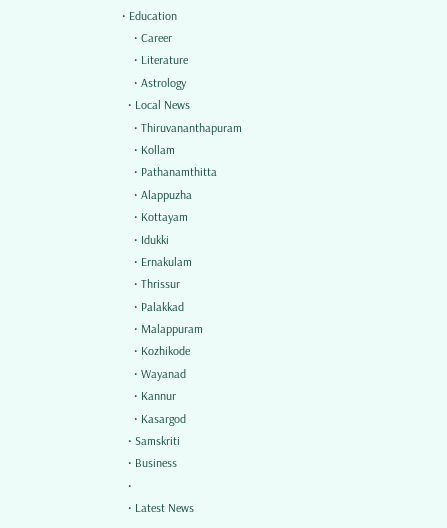• Education
    • Career
    • Literature
    • Astrology
  • Local News
    • Thiruvananthapuram
    • Kollam
    • Pathanamthitta
    • Alappuzha
    • Kottayam
    • Idukki
    • Ernakulam
    • Thrissur
    • Palakkad
    • Malappuram
    • Kozhikode
    • Wayanad
    • Kannur
    • Kasargod
  • Samskriti
  • Business
  •
  • Latest News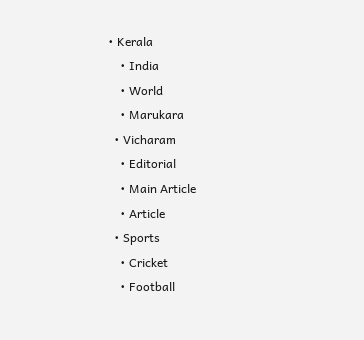• Kerala
    • India
    • World
    • Marukara
  • Vicharam
    • Editorial
    • Main Article
    • Article
  • Sports
    • Cricket
    • Football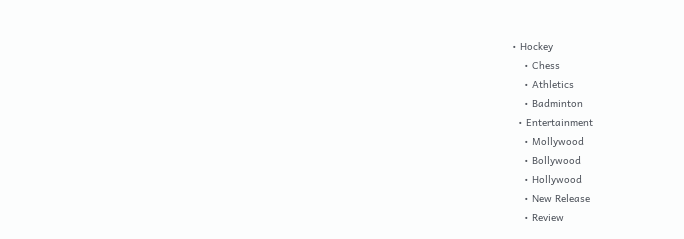• Hockey
    • Chess
    • Athletics
    • Badminton
  • Entertainment
    • Mollywood
    • Bollywood
    • Hollywood
    • New Release
    • Review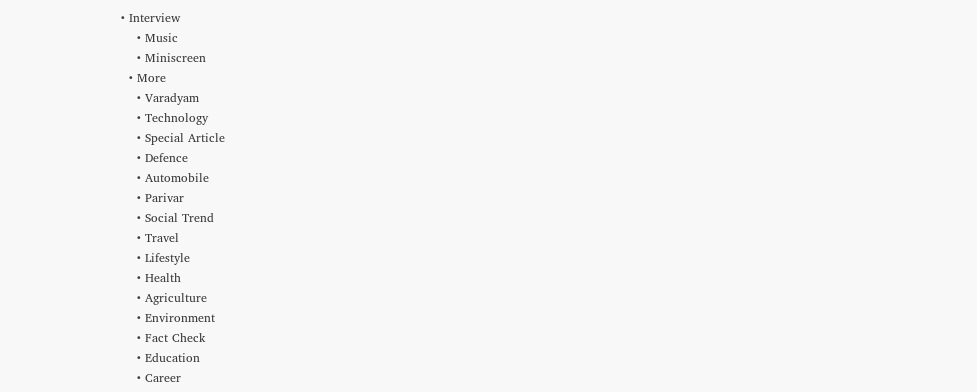• Interview
    • Music
    • Miniscreen
  • More
    • Varadyam
    • Technology
    • Special Article
    • Defence
    • Automobile
    • Parivar
    • Social Trend
    • Travel
    • Lifestyle
    • Health
    • Agriculture
    • Environment
    • Fact Check
    • Education
    • Career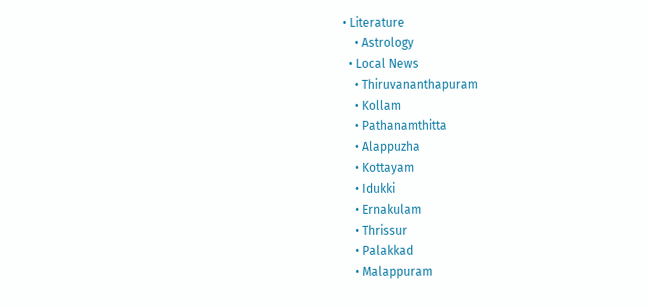• Literature
    • Astrology
  • Local News
    • Thiruvananthapuram
    • Kollam
    • Pathanamthitta
    • Alappuzha
    • Kottayam
    • Idukki
    • Ernakulam
    • Thrissur
    • Palakkad
    • Malappuram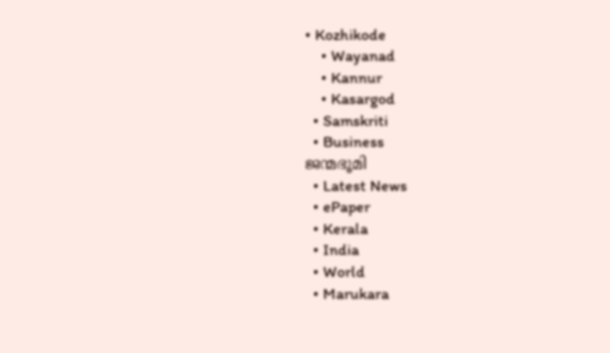• Kozhikode
    • Wayanad
    • Kannur
    • Kasargod
  • Samskriti
  • Business
ജന്മഭൂമി
  • Latest News
  • ePaper
  • Kerala
  • India
  • World
  • Marukara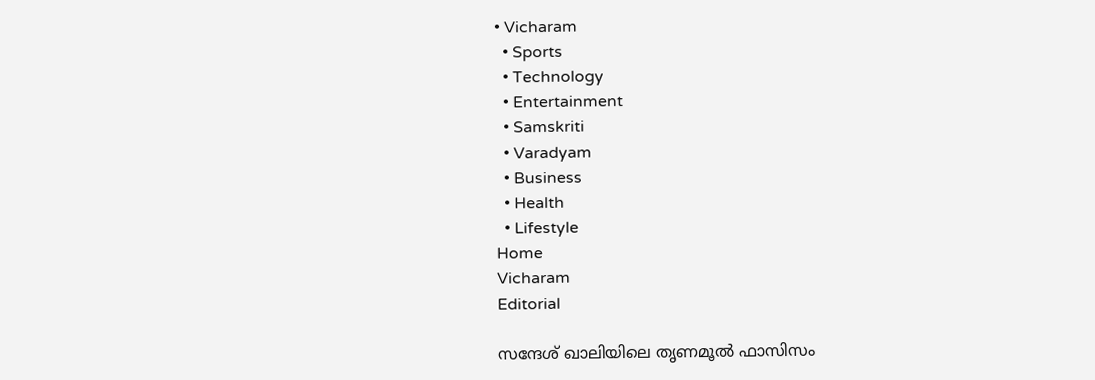• Vicharam
  • Sports
  • Technology
  • Entertainment
  • Samskriti
  • Varadyam
  • Business
  • Health
  • Lifestyle
Home
Vicharam
Editorial

സന്ദേശ് ഖാലിയിലെ തൃണമൂല്‍ ഫാസിസം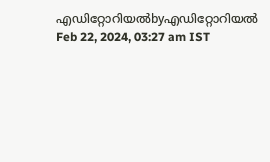എഡിറ്റോറിയൽbyഎഡിറ്റോറിയൽ
Feb 22, 2024, 03:27 am IST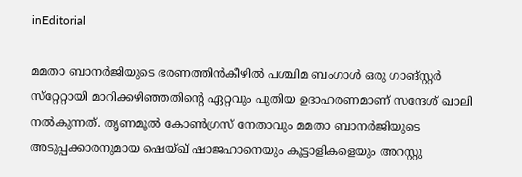inEditorial

മമതാ ബാനര്‍ജിയുടെ ഭരണത്തിന്‍കീഴില്‍ പശ്ചിമ ബംഗാള്‍ ഒരു ഗാങ്‌സ്റ്റര്‍ സ്‌റ്റേറ്റായി മാറിക്കഴിഞ്ഞതിന്റെ ഏറ്റവും പുതിയ ഉദാഹരണമാണ് സന്ദേശ് ഖാലി നല്‍കുന്നത്. തൃണമൂല്‍ കോണ്‍ഗ്രസ് നേതാവും മമതാ ബാനര്‍ജിയുടെ അടുപ്പക്കാരനുമായ ഷെയ്ഖ് ഷാജഹാനെയും കൂട്ടാളികളെയും അറസ്റ്റു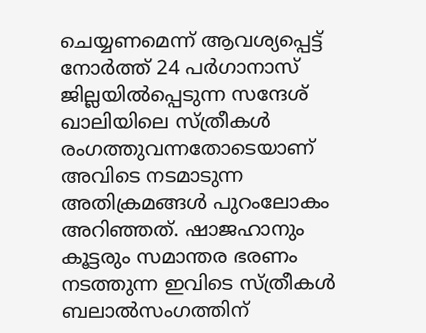ചെയ്യണമെന്ന് ആവശ്യപ്പെട്ട് നോര്‍ത്ത് 24 പര്‍ഗാനാസ് ജില്ലയില്‍പ്പെടുന്ന സന്ദേശ് ഖാലിയിലെ സ്ത്രീകള്‍ രംഗത്തുവന്നതോടെയാണ് അവിടെ നടമാടുന്ന അതിക്രമങ്ങള്‍ പുറംലോകം അറിഞ്ഞത്. ഷാജഹാനും കൂട്ടരും സമാന്തര ഭരണം നടത്തുന്ന ഇവിടെ സ്ത്രീകള്‍ ബലാല്‍സംഗത്തിന്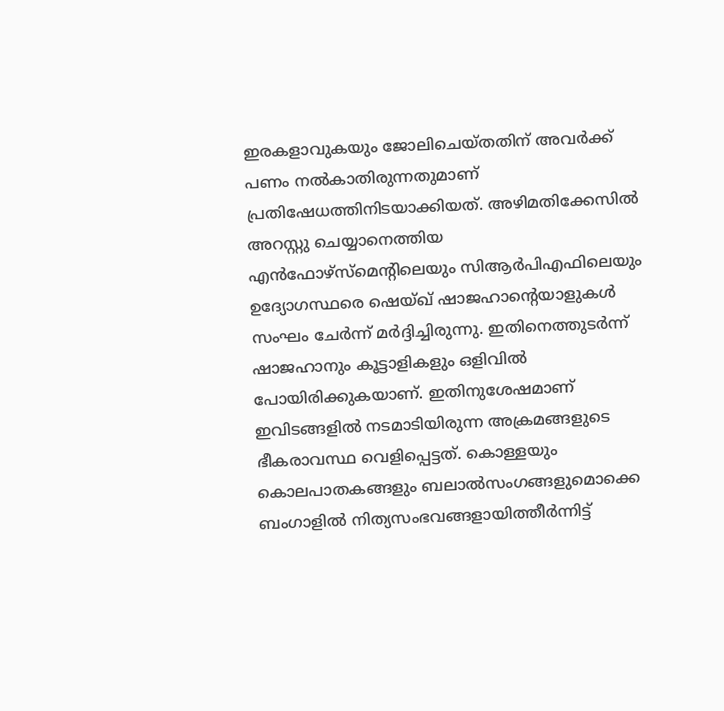ഇരകളാവുകയും ജോലിചെയ്തതിന് അവര്‍ക്ക് പണം നല്‍കാതിരുന്നതുമാണ് പ്രതിഷേധത്തിനിടയാക്കിയത്. അഴിമതിക്കേസില്‍ അറസ്റ്റു ചെയ്യാനെത്തിയ എന്‍ഫോഴ്‌സ്‌മെന്റിലെയും സിആര്‍പിഎഫിലെയും ഉദ്യോഗസ്ഥരെ ഷെയ്ഖ് ഷാജഹാന്റെയാളുകള്‍ സംഘം ചേര്‍ന്ന് മര്‍ദ്ദിച്ചിരുന്നു. ഇതിനെത്തുടര്‍ന്ന് ഷാജഹാനും കൂട്ടാളികളും ഒളിവില്‍ പോയിരിക്കുകയാണ്. ഇതിനുശേഷമാണ് ഇവിടങ്ങളില്‍ നടമാടിയിരുന്ന അക്രമങ്ങളുടെ ഭീകരാവസ്ഥ വെളിപ്പെട്ടത്. കൊള്ളയും കൊലപാതകങ്ങളും ബലാല്‍സംഗങ്ങളുമൊക്കെ ബംഗാളില്‍ നിത്യസംഭവങ്ങളായിത്തീര്‍ന്നിട്ട്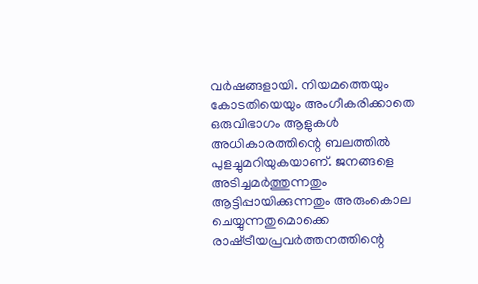വര്‍ഷങ്ങളായി. നിയമത്തെയും കോടതിയെയും അംഗീകരിക്കാതെ ഒരുവിഭാഗം ആളുകള്‍ അധികാരത്തിന്റെ ബലത്തില്‍ പുളച്ചുമറിയുകയാണ്. ജനങ്ങളെ അടിച്ചമര്‍ത്തുന്നതും ആട്ടിപ്പായിക്കുന്നതും അരുംകൊല ചെയ്യുന്നതുമൊക്കെ രാഷ്‌ട്രീയപ്രവര്‍ത്തനത്തിന്റെ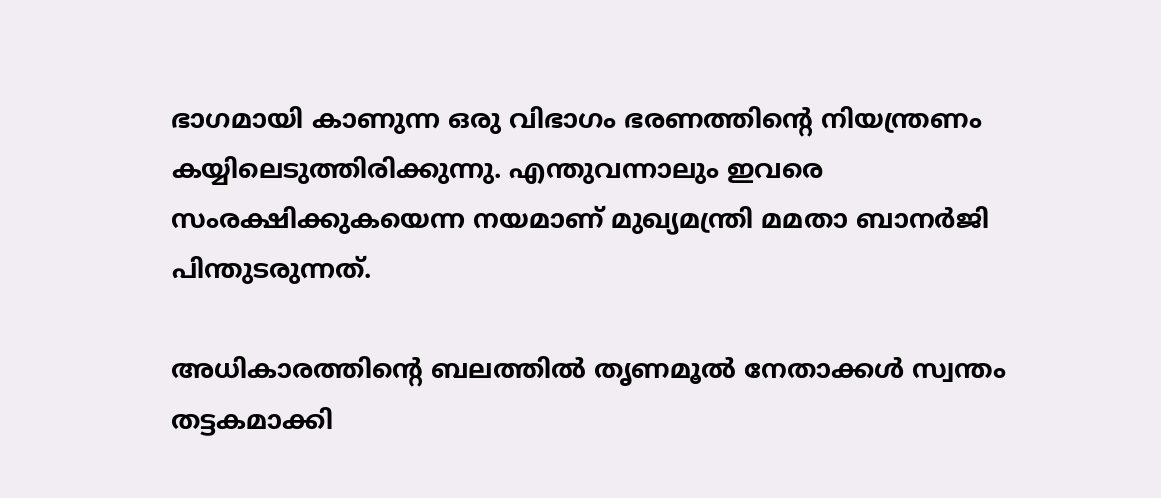ഭാഗമായി കാണുന്ന ഒരു വിഭാഗം ഭരണത്തിന്റെ നിയന്ത്രണം കയ്യിലെടുത്തിരിക്കുന്നു. എന്തുവന്നാലും ഇവരെ സംരക്ഷിക്കുകയെന്ന നയമാണ് മുഖ്യമന്ത്രി മമതാ ബാനര്‍ജി പിന്തുടരുന്നത്.

അധികാരത്തിന്റെ ബലത്തില്‍ തൃണമൂല്‍ നേതാക്കള്‍ സ്വന്തം തട്ടകമാക്കി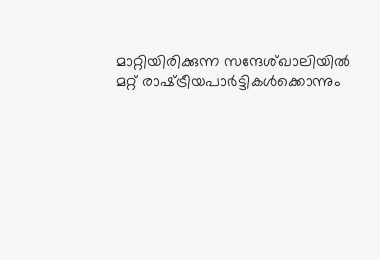മാറ്റിയിരിക്കുന്ന സന്ദേശ്ഖാലിയില്‍ മറ്റ് രാഷ്‌ട്രീയപാര്‍ട്ടികള്‍ക്കൊന്നും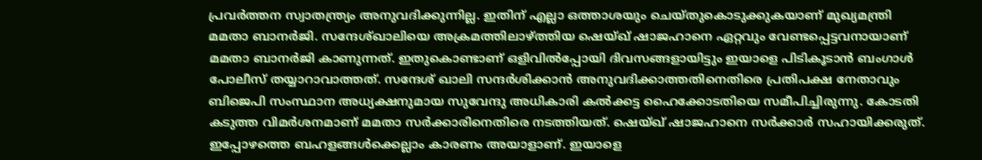പ്രവര്‍ത്തന സ്വാതന്ത്ര്യം അനുവദിക്കുന്നില്ല. ഇതിന് എല്ലാ ഒത്താശയും ചെയ്തുകൊടുക്കുകയാണ് മുഖ്യമന്ത്രി മമതാ ബാനര്‍ജി. സന്ദേശ്ഖാലിയെ അക്രമത്തിലാഴ്‌ത്തിയ ഷെയ്ഖ് ഷാജഹാനെ ഏറ്റവും വേണ്ടപ്പെട്ടവനായാണ് മമതാ ബാനര്‍ജി കാണുന്നത്. ഇതുകൊണ്ടാണ് ഒളിവില്‍പ്പോയി ദിവസങ്ങളായിട്ടും ഇയാളെ പിടികൂടാന്‍ ബംഗാള്‍ പോലീസ് തയ്യാറാവാത്തത്. സന്ദേശ് ഖാലി സന്ദര്‍ശിക്കാന്‍ അനുവദിക്കാത്തതിനെതിരെ പ്രതിപക്ഷ നേതാവും ബിജെപി സംസ്ഥാന അധ്യക്ഷനുമായ സുവേന്ദു അധികാരി കല്‍ക്കട്ട ഹൈക്കോടതിയെ സമീപിച്ചിരുന്നു. കോടതി കടുത്ത വിമര്‍ശനമാണ് മമതാ സര്‍ക്കാരിനെതിരെ നടത്തിയത്. ഷെയ്ഖ് ഷാജഹാനെ സര്‍ക്കാര്‍ സഹായിക്കരുത്. ഇപ്പോഴത്തെ ബഹളങ്ങള്‍ക്കെല്ലാം കാരണം അയാളാണ്. ഇയാളെ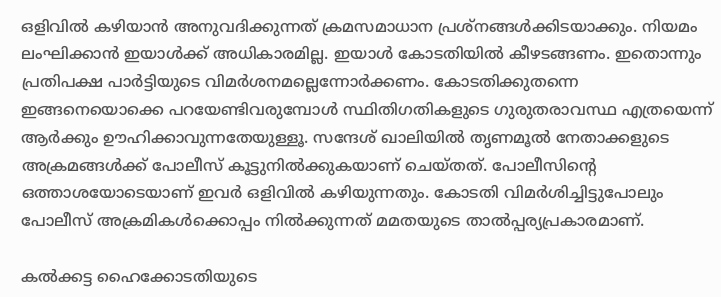ഒളിവില്‍ കഴിയാന്‍ അനുവദിക്കുന്നത് ക്രമസമാധാന പ്രശ്‌നങ്ങള്‍ക്കിടയാക്കും. നിയമം ലംഘിക്കാന്‍ ഇയാള്‍ക്ക് അധികാരമില്ല. ഇയാള്‍ കോടതിയില്‍ കീഴടങ്ങണം. ഇതൊന്നും പ്രതിപക്ഷ പാര്‍ട്ടിയുടെ വിമര്‍ശനമല്ലെന്നോര്‍ക്കണം. കോടതിക്കുതന്നെ ഇങ്ങനെയൊക്കെ പറയേണ്ടിവരുമ്പോള്‍ സ്ഥിതിഗതികളുടെ ഗുരുതരാവസ്ഥ എത്രയെന്ന് ആര്‍ക്കും ഊഹിക്കാവുന്നതേയുള്ളൂ. സന്ദേശ് ഖാലിയില്‍ തൃണമൂല്‍ നേതാക്കളുടെ അക്രമങ്ങള്‍ക്ക് പോലീസ് കൂട്ടുനില്‍ക്കുകയാണ് ചെയ്തത്. പോലീസിന്റെ ഒത്താശയോടെയാണ് ഇവര്‍ ഒളിവില്‍ കഴിയുന്നതും. കോടതി വിമര്‍ശിച്ചിട്ടുപോലും പോലീസ് അക്രമികള്‍ക്കൊപ്പം നില്‍ക്കുന്നത് മമതയുടെ താല്‍പ്പര്യപ്രകാരമാണ്.

കല്‍ക്കട്ട ഹൈക്കോടതിയുടെ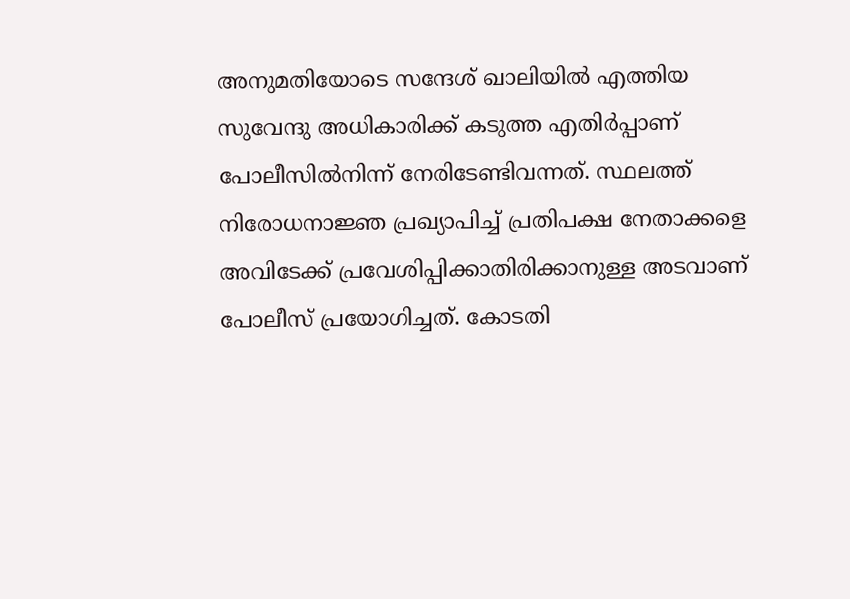അനുമതിയോടെ സന്ദേശ് ഖാലിയില്‍ എത്തിയ സുവേന്ദു അധികാരിക്ക് കടുത്ത എതിര്‍പ്പാണ് പോലീസില്‍നിന്ന് നേരിടേണ്ടിവന്നത്. സ്ഥലത്ത് നിരോധനാജ്ഞ പ്രഖ്യാപിച്ച് പ്രതിപക്ഷ നേതാക്കളെ അവിടേക്ക് പ്രവേശിപ്പിക്കാതിരിക്കാനുള്ള അടവാണ് പോലീസ് പ്രയോഗിച്ചത്. കോടതി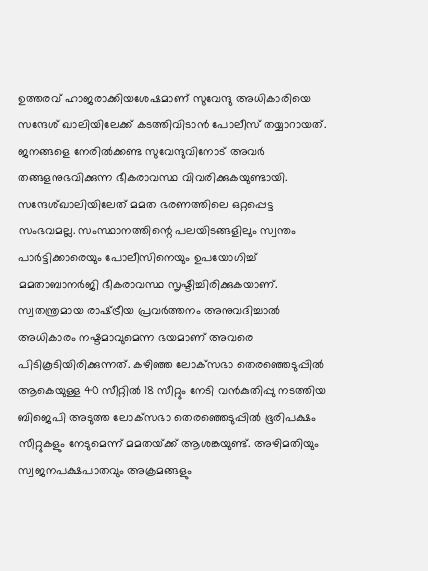ഉത്തരവ് ഹാജരാക്കിയശേഷമാണ് സുവേന്ദു അധികാരിയെ സന്ദേശ് ഖാലിയിലേക്ക് കടത്തിവിടാന്‍ പോലീസ് തയ്യാറായത്. ജനങ്ങളെ നേരില്‍ക്കണ്ട സുവേന്ദുവിനോട് അവര്‍ തങ്ങളനുഭവിക്കുന്ന ഭീകരാവസ്ഥ വിവരിക്കുകയുണ്ടായി. സന്ദേശ്ഖാലിയിലേത് മമത ഭരണത്തിലെ ഒറ്റപ്പെട്ട സംഭവമല്ല. സംസ്ഥാനത്തിന്റെ പലയിടങ്ങളിലും സ്വന്തം പാര്‍ട്ടിക്കാരെയും പോലീസിനെയും ഉപയോഗിച്ച് മമതാബാനര്‍ജി ഭീകരാവസ്ഥ സൃഷ്ടിച്ചിരിക്കുകയാണ്. സ്വതന്ത്രമായ രാഷ്‌ട്രീയ പ്രവര്‍ത്തനം അനുവദിച്ചാല്‍ അധികാരം നഷ്ടമാവുമെന്ന ഭയമാണ് അവരെ പിടികൂടിയിരിക്കുന്നത്. കഴിഞ്ഞ ലോക്‌സഭാ തെരഞ്ഞെടുപ്പില്‍ ആകെയുള്ള 40 സീറ്റില്‍ 18 സീറ്റും നേടി വന്‍കുതിപ്പു നടത്തിയ ബിജെപി അടുത്ത ലോക്‌സഭാ തെരഞ്ഞെടുപ്പില്‍ ഭൂരിപക്ഷം സീറ്റുകളും നേടുമെന്ന് മമതയ്‌ക്ക് ആശങ്കയുണ്ട്. അഴിമതിയും സ്വജനപക്ഷപാതവും അക്രമങ്ങളും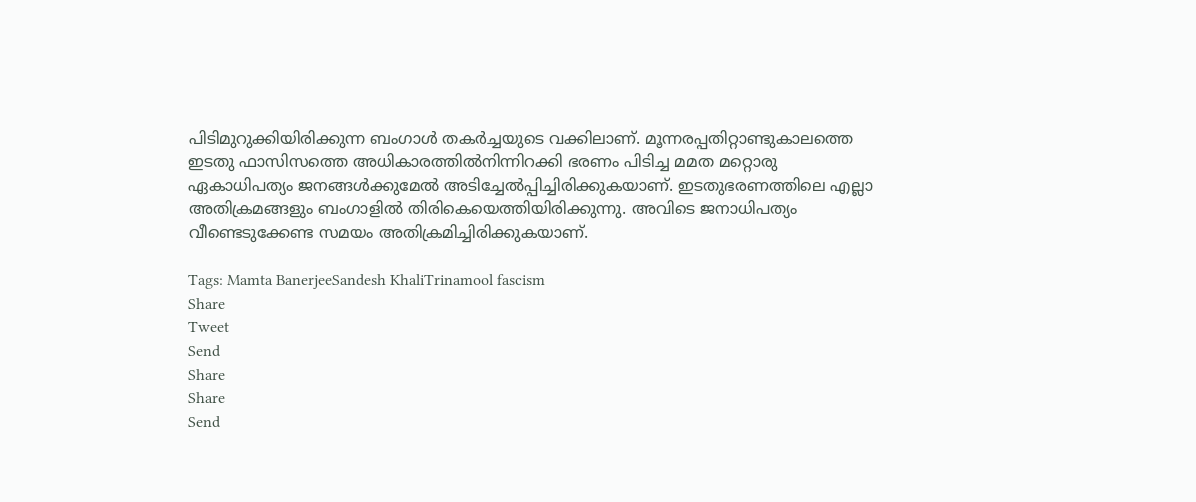പിടിമുറുക്കിയിരിക്കുന്ന ബംഗാള്‍ തകര്‍ച്ചയുടെ വക്കിലാണ്. മൂന്നരപ്പതിറ്റാണ്ടുകാലത്തെ ഇടതു ഫാസിസത്തെ അധികാരത്തില്‍നിന്നിറക്കി ഭരണം പിടിച്ച മമത മറ്റൊരു ഏകാധിപത്യം ജനങ്ങള്‍ക്കുമേല്‍ അടിച്ചേല്‍പ്പിച്ചിരിക്കുകയാണ്. ഇടതുഭരണത്തിലെ എല്ലാ അതിക്രമങ്ങളും ബംഗാളില്‍ തിരികെയെത്തിയിരിക്കുന്നു. അവിടെ ജനാധിപത്യം വീണ്ടെടുക്കേണ്ട സമയം അതിക്രമിച്ചിരിക്കുകയാണ്.

Tags: Mamta BanerjeeSandesh KhaliTrinamool fascism
Share
Tweet
Send
Share
Share
Send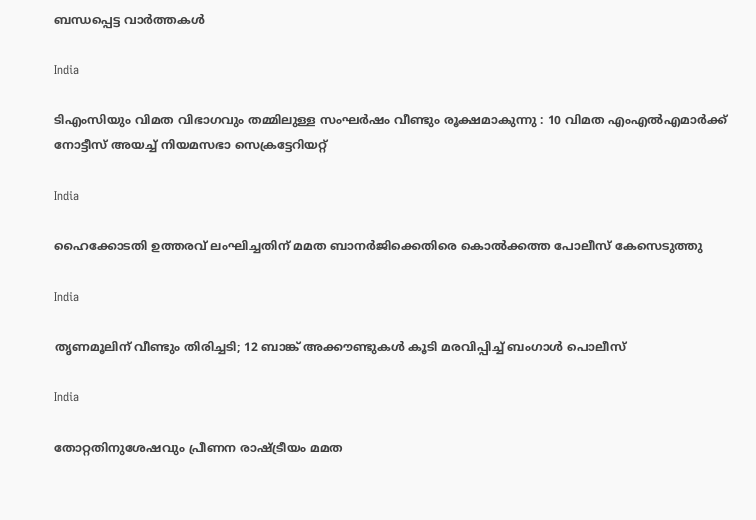ബന്ധപ്പെട്ട വാര്‍ത്തകള്‍

India

ടിഎംസിയും വിമത വിഭാഗവും തമ്മിലുള്ള സംഘർഷം വീണ്ടും രൂക്ഷമാകുന്നു : 10 വിമത എംഎൽഎമാർക്ക് നോട്ടീസ് അയച്ച് നിയമസഭാ സെക്രട്ടേറിയറ്റ്

India

ഹൈക്കോടതി ഉത്തരവ് ലംഘിച്ചതിന് മമത ബാനർജിക്കെതിരെ കൊൽക്കത്ത പോലീസ് കേസെടുത്തു

India

തൃണമൂലിന് വീണ്ടും തിരിച്ചടി; 12 ബാങ്ക് അക്കൗണ്ടുകൾ കൂടി മരവിപ്പിച്ച് ബംഗാൾ പൊലീസ്

India

തോറ്റതിനുശേഷവും പ്രീണന രാഷ്‌ട്രീയം മമത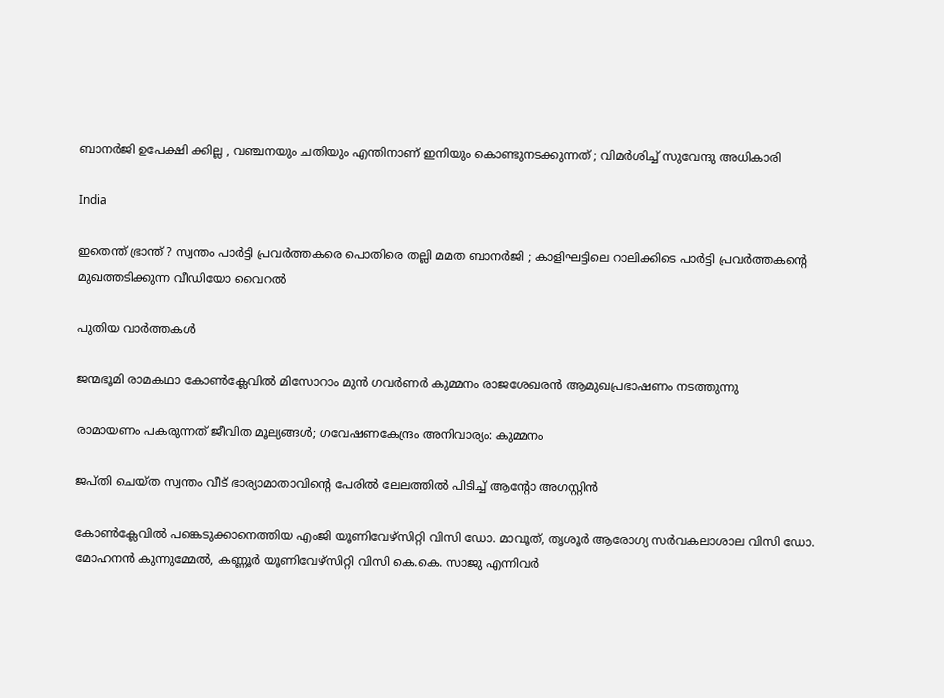ബാനർജി ഉപേക്ഷി ക്കില്ല , വഞ്ചനയും ചതിയും എന്തിനാണ് ഇനിയും കൊണ്ടുനടക്കുന്നത് ; വിമർശിച്ച് സുവേന്ദു അധികാരി

India

ഇതെന്ത് ഭ്രാന്ത് ? സ്വന്തം പാർട്ടി പ്രവർത്തകരെ പൊതിരെ തല്ലി മമത ബാനർജി ; കാളിഘട്ടിലെ റാലിക്കിടെ പാർട്ടി പ്രവർത്തകന്റെ മുഖത്തടിക്കുന്ന വീഡിയോ വൈറൽ

പുതിയ വാര്‍ത്തകള്‍

ജന്മഭൂമി രാമകഥാ കോണ്‍ക്ലേവില്‍ മിസോറാം മുന്‍ ഗവര്‍ണര്‍ കുമ്മനം രാജശേഖരന്‍ ആമുഖപ്രഭാഷണം നടത്തുന്നു

രാമായണം പകരുന്നത് ജീവിത മൂല്യങ്ങള്‍; ഗവേഷണകേന്ദ്രം അനിവാര്യം: കുമ്മനം

ജപ്തി ചെയ്ത സ്വന്തം വീട് ഭാര്യാമാതാവിന്റെ പേരിൽ ലേലത്തിൽ പിടിച്ച് ആന്റോ അഗസ്റ്റിൻ

കോണ്‍ക്ലേവില്‍ പങ്കെടുക്കാനെത്തിയ എംജി യൂണിവേഴ്‌സിറ്റി വിസി ഡോ. മാവൂത്, തൃശൂര്‍ ആരോഗ്യ സര്‍വകലാശാല വിസി ഡോ. മോഹനന്‍ കുന്നുമ്മേല്‍, കണ്ണൂര്‍ യൂണിവേഴ്‌സിറ്റി വിസി കെ.കെ. സാജു എന്നിവര്‍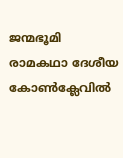ജന്മഭൂമി രാമകഥാ ദേശീയ കോണ്‍ക്ലേവില്‍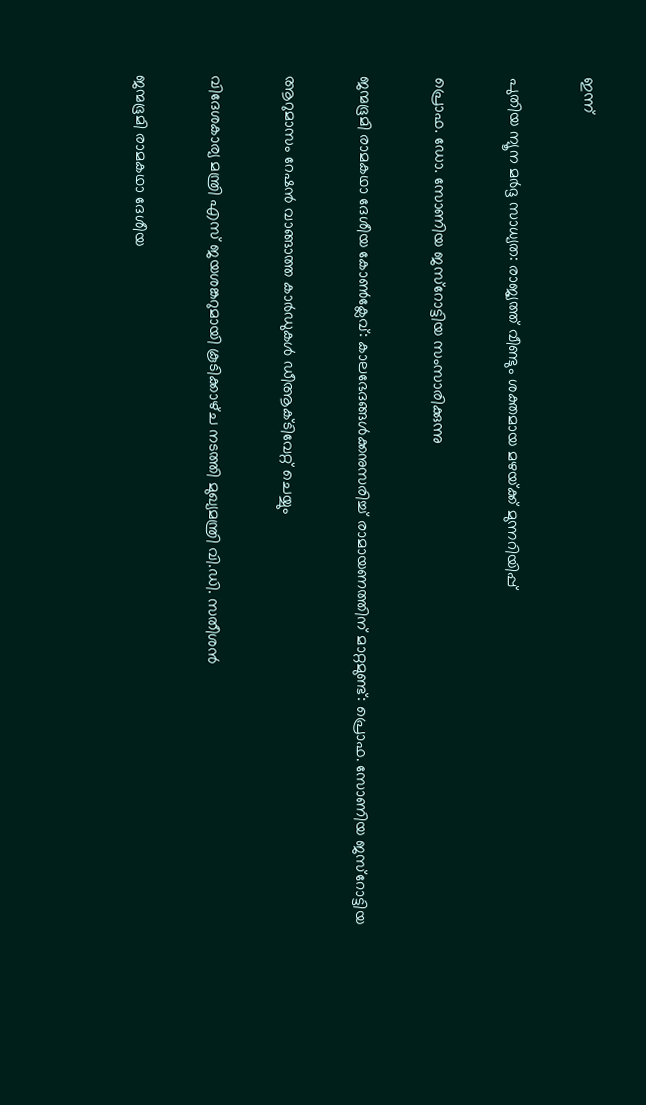ഇന്ന്

പുതിയ ന്യൂന മർദ്ദ സാധ്യത: രാജ്യത്ത് വീണ്ടും ശക്തമായ മഴയ്‌ക്ക് മുന്നറിയിപ്പ്

പ്രൊഫ. ഡോ. സോണിയ ജസ്‌റോട്ടിയ സംസാരിക്കുന്നു

ജന്മഭൂമി രാമകഥാ ദേശീയ കോണ്‍ക്ലേവ്: കാലഭേദങ്ങള്‍ക്കനുസരിച്ച് രാമായണത്തിന് മാറ്റമുണ്ട്: പ്രൊഫ. സോണിയ ജസ്‌റോട്ടിയ

ആറുമാസം റേഷന്‍ വാങ്ങാത്ത കാര്‍ഡുകള്‍ ഡീആക്ടിവേറ്റ് ചെയ്യും

വിദേശകാര്യ മന്ത്രി എസ് ജയശങ്കറുമായി കൂടിക്കാഴ്‌ച നടത്തി മുഖ്യമന്ത്രി വി.ഡി. സതീശൻ

ജന്മഭൂമി രാമകഥാ ദേശീയ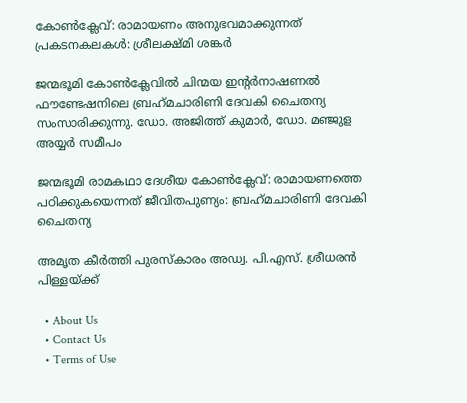കോണ്‍ക്ലേവ്: രാമായണം അനുഭവമാക്കുന്നത് പ്രകടനകലകള്‍: ശ്രീലക്ഷ്മി ശങ്കര്‍

ജന്മഭൂമി കോണ്‍ക്ലേവില്‍ ചിന്മയ ഇന്റര്‍നാഷണല്‍ ഫൗണ്ടേഷനിലെ ബ്രഹ്‌മചാരിണി ദേവകി ചൈതന്യ സംസാരിക്കുന്നു. ഡോ. അജിത്ത് കുമാര്‍, ഡോ. മഞ്ജുള അയ്യര്‍ സമീപം

ജന്മഭൂമി രാമകഥാ ദേശീയ കോണ്‍ക്ലേവ്: രാമായണത്തെ പഠിക്കുകയെന്നത് ജീവിതപുണ്യം: ബ്രഹ്‌മചാരിണി ദേവകി ചൈതന്യ

അമൃത കീര്‍ത്തി പുരസ്‌കാരം അഡ്വ. പി.എസ്. ശ്രീധരന്‍ പിള്ളയ്‌ക്ക്

  • About Us
  • Contact Us
  • Terms of Use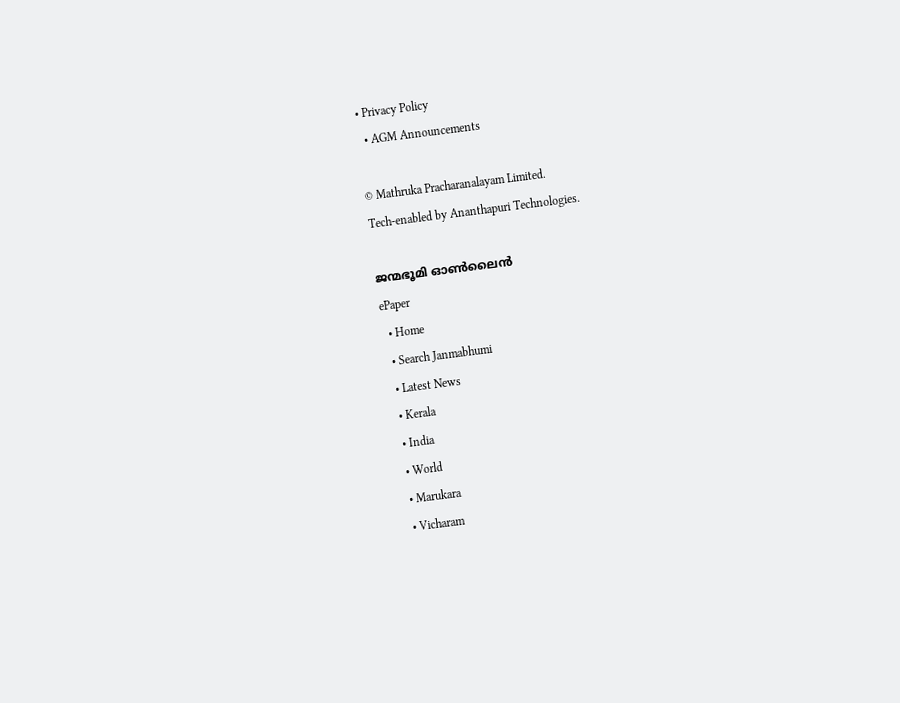• Privacy Policy
  • AGM Announcements

© Mathruka Pracharanalayam Limited.
Tech-enabled by Ananthapuri Technologies.

ജന്മഭൂമി ഓണ്‍ലൈന്‍
ePaper
  • Home
  • Search Janmabhumi
  • Latest News
  • Kerala
  • India
  • World
  • Marukara
  • Vicharam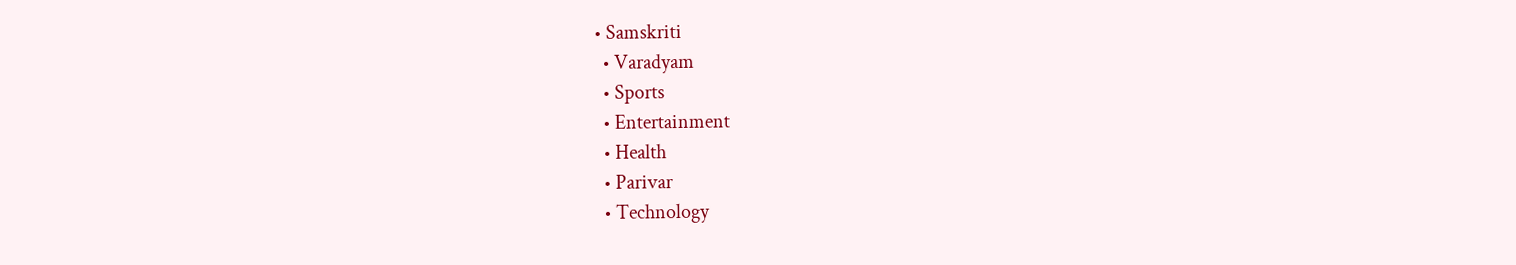• Samskriti
  • Varadyam
  • Sports
  • Entertainment
  • Health
  • Parivar
  • Technology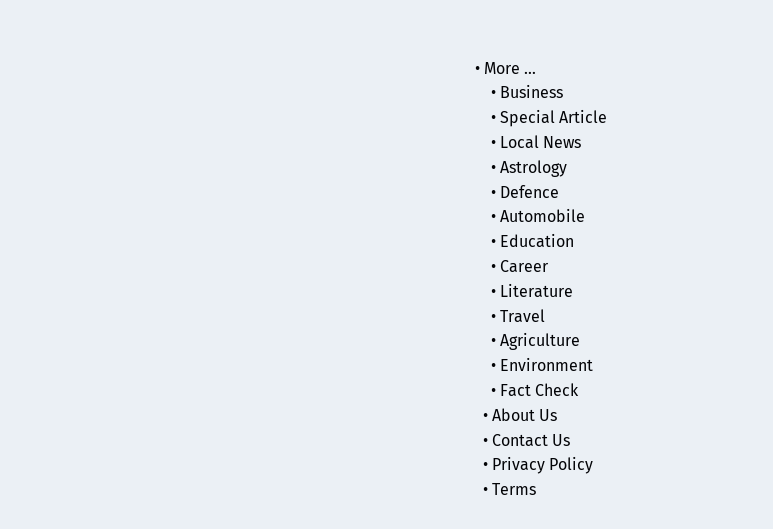• More …
    • Business
    • Special Article
    • Local News
    • Astrology
    • Defence
    • Automobile
    • Education
    • Career
    • Literature
    • Travel
    • Agriculture
    • Environment
    • Fact Check
  • About Us
  • Contact Us
  • Privacy Policy
  • Terms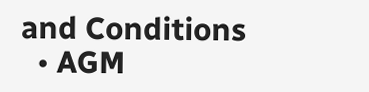and Conditions
  • AGM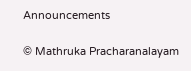Announcements

© Mathruka Pracharanalayam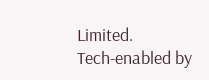Limited.
Tech-enabled by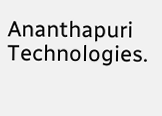Ananthapuri Technologies.